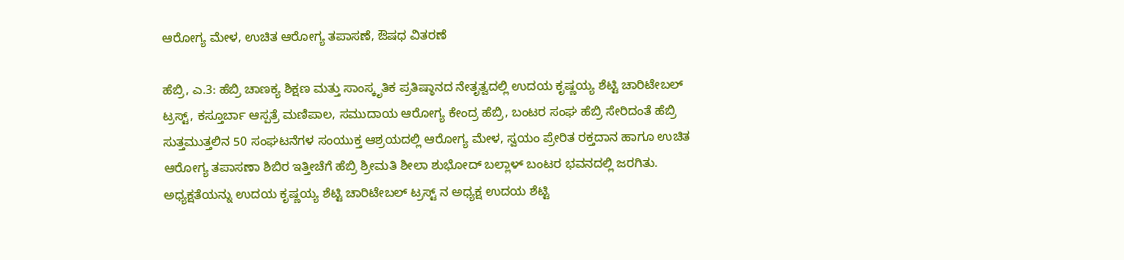ಆರೋಗ್ಯ ಮೇಳ, ಉಚಿತ ಆರೋಗ್ಯ ತಪಾಸಣೆ, ಔಷಧ ವಿತರಣೆ

ಹೆಬ್ರಿ, ಎ.3: ಹೆಬ್ರಿ ಚಾಣಕ್ಯ ಶಿಕ್ಷಣ ಮತ್ತು ಸಾಂಸ್ಕೃತಿಕ ಪ್ರತಿಷ್ಠಾನದ ನೇತೃತ್ವದಲ್ಲಿ ಉದಯ ಕೃಷ್ಣಯ್ಯ ಶೆಟ್ಟಿ ಚಾರಿಟೇಬಲ್ ಟ್ರಸ್ಟ್, ಕಸ್ತೂರ್ಬಾ ಆಸ್ಪತ್ರೆ ಮಣಿಪಾಲ, ಸಮುದಾಯ ಆರೋಗ್ಯ ಕೇಂದ್ರ ಹೆಬ್ರಿ, ಬಂಟರ ಸಂಘ ಹೆಬ್ರಿ ಸೇರಿದಂತೆ ಹೆಬ್ರಿ ಸುತ್ತಮುತ್ತಲಿನ 50 ಸಂಘಟನೆಗಳ ಸಂಯುಕ್ತ ಆಶ್ರಯದಲ್ಲಿ ಆರೋಗ್ಯ ಮೇಳ, ಸ್ವಯಂ ಪ್ರೇರಿತ ರಕ್ತದಾನ ಹಾಗೂ ಉಚಿತ ಆರೋಗ್ಯ ತಪಾಸಣಾ ಶಿಬಿರ ಇತ್ತೀಚೆಗೆ ಹೆಬ್ರಿ ಶ್ರೀಮತಿ ಶೀಲಾ ಶುಭೋದ್ ಬಲ್ಲಾಳ್ ಬಂಟರ ಭವನದಲ್ಲಿ ಜರಗಿತು.
ಅಧ್ಯಕ್ಷತೆಯನ್ನು ಉದಯ ಕೃಷ್ಣಯ್ಯ ಶೆಟ್ಟಿ ಚಾರಿಟೇಬಲ್ ಟ್ರಸ್ಟ್ ನ ಅಧ್ಯಕ್ಷ ಉದಯ ಶೆಟ್ಟಿ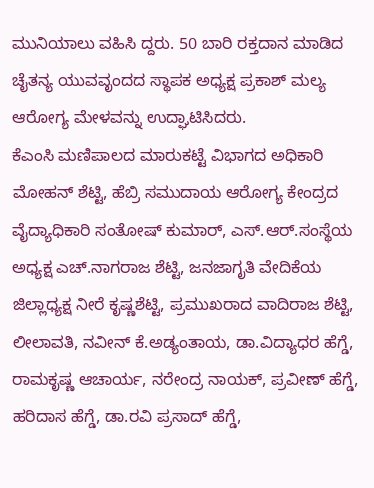ಮುನಿಯಾಲು ವಹಿಸಿ ದ್ದರು. 50 ಬಾರಿ ರಕ್ತದಾನ ಮಾಡಿದ ಚೈತನ್ಯ ಯುವವೃಂದದ ಸ್ಥಾಪಕ ಅಧ್ಯಕ್ಷ ಪ್ರಕಾಶ್ ಮಲ್ಯ ಆರೋಗ್ಯ ಮೇಳವನ್ನು ಉದ್ಘಾಟಿಸಿದರು.
ಕೆಎಂಸಿ ಮಣಿಪಾಲದ ಮಾರುಕಟ್ಟೆ ವಿಭಾಗದ ಅಧಿಕಾರಿ ಮೋಹನ್ ಶೆಟ್ಟಿ, ಹೆಬ್ರಿ ಸಮುದಾಯ ಆರೋಗ್ಯ ಕೇಂದ್ರದ ವೈದ್ಯಾಧಿಕಾರಿ ಸಂತೋಷ್ ಕುಮಾರ್, ಎಸ್.ಆರ್.ಸಂಸ್ಥೆಯ ಅಧ್ಯಕ್ಷ ಎಚ್.ನಾಗರಾಜ ಶೆಟ್ಟಿ, ಜನಜಾಗೃತಿ ವೇದಿಕೆಯ ಜಿಲ್ಲಾಧ್ಯಕ್ಷ ನೀರೆ ಕೃಷ್ಣಶೆಟ್ಟಿ, ಪ್ರಮುಖರಾದ ವಾದಿರಾಜ ಶೆಟ್ಟಿ, ಲೀಲಾವತಿ, ನವೀನ್ ಕೆ.ಅಡ್ಯಂತಾಯ, ಡಾ.ವಿದ್ಯಾಧರ ಹೆಗ್ಡೆ, ರಾಮಕೃಷ್ಣ ಆಚಾರ್ಯ, ನರೇಂದ್ರ ನಾಯಕ್, ಪ್ರವೀಣ್ ಹೆಗ್ಡೆ, ಹರಿದಾಸ ಹೆಗ್ಡೆ, ಡಾ.ರವಿ ಪ್ರಸಾದ್ ಹೆಗ್ಡೆ,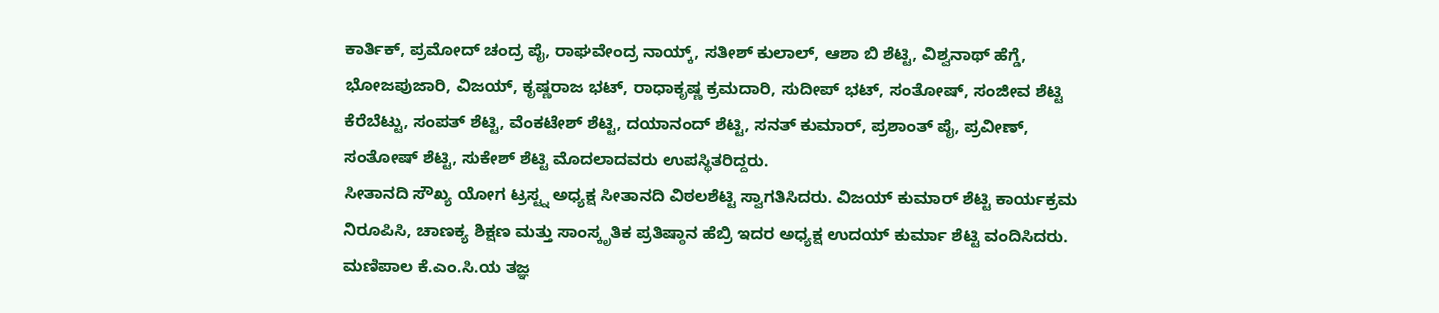ಕಾರ್ತಿಕ್, ಪ್ರಮೋದ್ ಚಂದ್ರ ಪೈ, ರಾಘವೇಂದ್ರ ನಾಯ್ಕ್, ಸತೀಶ್ ಕುಲಾಲ್, ಆಶಾ ಬಿ ಶೆಟ್ಟಿ, ವಿಶ್ವನಾಥ್ ಹೆಗ್ಡೆ, ಭೋಜಪುಜಾರಿ, ವಿಜಯ್, ಕೃಷ್ಣರಾಜ ಭಟ್, ರಾಧಾಕೃಷ್ಣ ಕ್ರಮದಾರಿ, ಸುದೀಪ್ ಭಟ್, ಸಂತೋಷ್, ಸಂಜೀವ ಶೆಟ್ಟಿ ಕೆರೆಬೆಟ್ಟು, ಸಂಪತ್ ಶೆಟ್ಟಿ, ವೆಂಕಟೇಶ್ ಶೆಟ್ಟಿ, ದಯಾನಂದ್ ಶೆಟ್ಟಿ, ಸನತ್ ಕುಮಾರ್, ಪ್ರಶಾಂತ್ ಪೈ, ಪ್ರವೀಣ್, ಸಂತೋಷ್ ಶೆಟ್ಟಿ, ಸುಕೇಶ್ ಶೆಟ್ಟಿ ಮೊದಲಾದವರು ಉಪಸ್ಥಿತರಿದ್ದರು.
ಸೀತಾನದಿ ಸೌಖ್ಯ ಯೋಗ ಟ್ರಸ್ಟ್ನ ಅಧ್ಯಕ್ಷ ಸೀತಾನದಿ ವಿಠಲಶೆಟ್ಟಿ ಸ್ವಾಗತಿಸಿದರು. ವಿಜಯ್ ಕುಮಾರ್ ಶೆಟ್ಟಿ ಕಾರ್ಯಕ್ರಮ ನಿರೂಪಿಸಿ, ಚಾಣಕ್ಯ ಶಿಕ್ಷಣ ಮತ್ತು ಸಾಂಸ್ಕೃತಿಕ ಪ್ರತಿಷ್ಠಾನ ಹೆಬ್ರಿ ಇದರ ಅಧ್ಯಕ್ಷ ಉದಯ್ ಕುರ್ಮಾ ಶೆಟ್ಟಿ ವಂದಿಸಿದರು.
ಮಣಿಪಾಲ ಕೆ.ಎಂ.ಸಿ.ಯ ತಜ್ಞ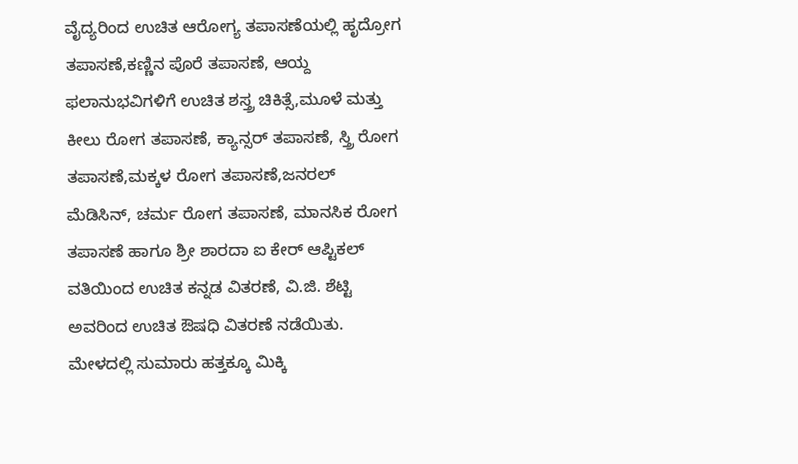ವೈದ್ಯರಿಂದ ಉಚಿತ ಆರೋಗ್ಯ ತಪಾಸಣೆಯಲ್ಲಿ ಹೃದ್ರೋಗ ತಪಾಸಣೆ,ಕಣ್ಣಿನ ಪೊರೆ ತಪಾಸಣೆ, ಆಯ್ದ ಫಲಾನುಭವಿಗಳಿಗೆ ಉಚಿತ ಶಸ್ತ್ರ ಚಿಕಿತ್ಸೆ,ಮೂಳೆ ಮತ್ತು ಕೀಲು ರೋಗ ತಪಾಸಣೆ, ಕ್ಯಾನ್ಸರ್ ತಪಾಸಣೆ, ಸ್ತ್ರಿ ರೋಗ ತಪಾಸಣೆ,ಮಕ್ಕಳ ರೋಗ ತಪಾಸಣೆ,ಜನರಲ್ ಮೆಡಿಸಿನ್, ಚರ್ಮ ರೋಗ ತಪಾಸಣೆ, ಮಾನಸಿಕ ರೋಗ ತಪಾಸಣೆ ಹಾಗೂ ಶ್ರೀ ಶಾರದಾ ಐ ಕೇರ್ ಆಪ್ಟಿಕಲ್ ವತಿಯಿಂದ ಉಚಿತ ಕನ್ನಡ ವಿತರಣೆ, ವಿ.ಜಿ. ಶೆಟ್ಟಿ ಅವರಿಂದ ಉಚಿತ ಔಷಧಿ ವಿತರಣೆ ನಡೆಯಿತು.
ಮೇಳದಲ್ಲಿ ಸುಮಾರು ಹತ್ತಕ್ಕೂ ಮಿಕ್ಕಿ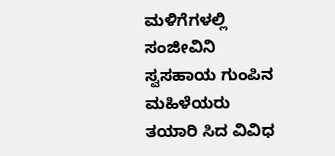ಮಳಿಗೆಗಳಲ್ಲಿ ಸಂಜೀವಿನಿ ಸ್ವಸಹಾಯ ಗುಂಪಿನ ಮಹಿಳೆಯರು ತಯಾರಿ ಸಿದ ವಿವಿಧ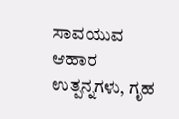ಸಾವಯುವ ಆಹಾರ ಉತ್ಪನ್ನಗಳು, ಗೃಹ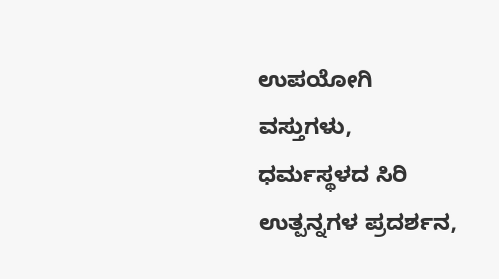ಉಪಯೋಗಿ ವಸ್ತುಗಳು, ಧರ್ಮಸ್ಥಳದ ಸಿರಿ ಉತ್ಪನ್ನಗಳ ಪ್ರದರ್ಶನ,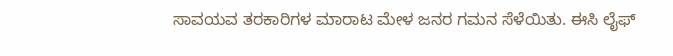ಸಾವಯವ ತರಕಾರಿಗಳ ಮಾರಾಟ ಮೇಳ ಜನರ ಗಮನ ಸೆಳೆಯಿತು. ಈಸಿ ಲೈಫ್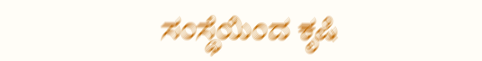ಸಂಸ್ಥೆಯಿಂದ ಕೃಷಿ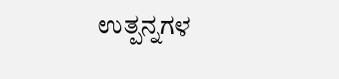ಉತ್ಪನ್ನಗಳ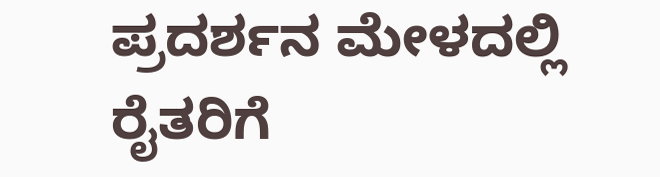ಪ್ರದರ್ಶನ ಮೇಳದಲ್ಲಿ ರೈತರಿಗೆ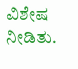ವಿಶೇಷ ನೀಡಿತು.